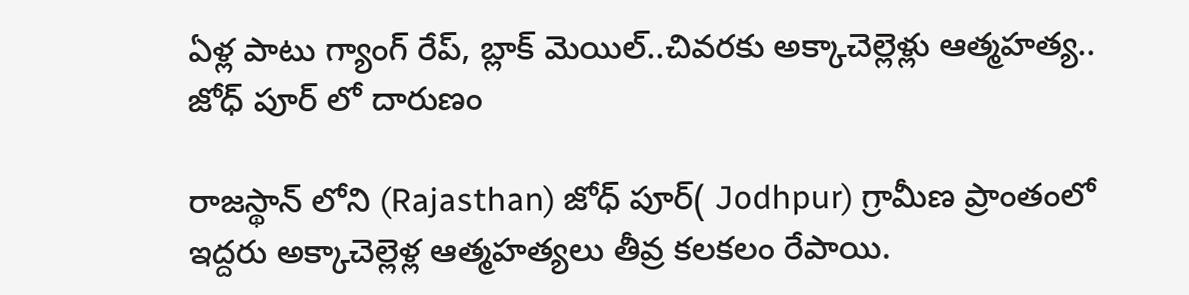ఏళ్ల పాటు గ్యాంగ్ రేప్, బ్లాక్ మెయిల్..చివరకు అక్కాచెల్లెళ్లు ఆత్మహత్య.. జోధ్ పూర్ లో దారుణం

రాజస్థాన్ లోని (Rajasthan) జోధ్ పూర్( Jodhpur) గ్రామీణ ప్రాంతంలో ఇద్దరు అక్కాచెల్లెళ్ల ఆత్మహత్యలు తీవ్ర కలకలం రేపాయి.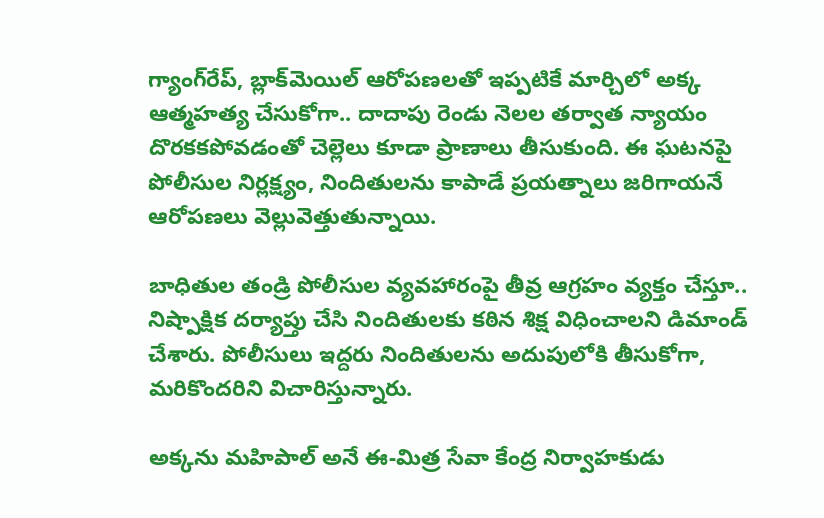గ్యాంగ్‌రేప్‌, బ్లాక్‌మెయిల్‌ ఆరోపణలతో ఇప్పటికే మార్చిలో అక్క ఆత్మహత్య చేసుకోగా.. దాదాపు రెండు నెలల తర్వాత న్యాయం దొరకకపోవడంతో చెల్లెలు కూడా ప్రాణాలు తీసుకుంది. ఈ ఘటనపై పోలీసుల నిర్లక్ష్యం, నిందితులను కాపాడే ప్రయత్నాలు జరిగాయనే ఆరోపణలు వెల్లువెత్తుతున్నాయి.

బాధితుల తండ్రి పోలీసుల వ్యవహారంపై తీవ్ర ఆగ్రహం వ్యక్తం చేస్తూ.. నిష్పాక్షిక దర్యాప్తు చేసి నిందితులకు కఠిన శిక్ష విధించాలని డిమాండ్ చేశారు. పోలీసులు ఇద్దరు నిందితులను అదుపులోకి తీసుకోగా, మరికొందరిని విచారిస్తున్నారు.

అక్కను మహిపాల్‌ అనే ఈ-మిత్ర సేవా కేంద్ర నిర్వాహకుడు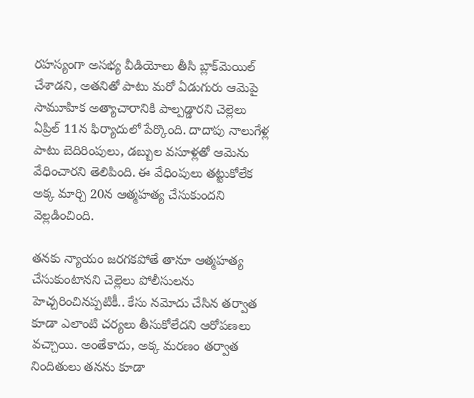రహస్యంగా అసభ్య వీడియోలు తీసి బ్లాక్‌మెయిల్‌ చేశాడని, అతనితో పాటు మరో ఏడుగురు ఆమెపై సామూహిక అత్యాచారానికి పాల్పడ్డారని చెల్లెలు ఏప్రిల్‌ 11న ఫిర్యాదులో పేర్కొంది. దాదాపు నాలుగేళ్ల పాటు బెదిరింపులు, డబ్బుల వసూళ్లతో ఆమెను వేధించారని తెలిపింది. ఈ వేధింపులు తట్టుకోలేక అక్క మార్చి 20న ఆత్మహత్య చేసుకుందని వెల్లడించింది.

తనకు న్యాయం జరగకపోతే తానూ ఆత్మహత్య చేసుకుంటానని చెల్లెలు పోలీసులను హెచ్చరించినప్పటికీ.. కేసు నమోదు చేసిన తర్వాత కూడా ఎలాంటి చర్యలు తీసుకోలేదని ఆరోపణలు వచ్చాయి. అంతేకాదు, అక్క మరణం తర్వాత నిందితులు తనను కూడా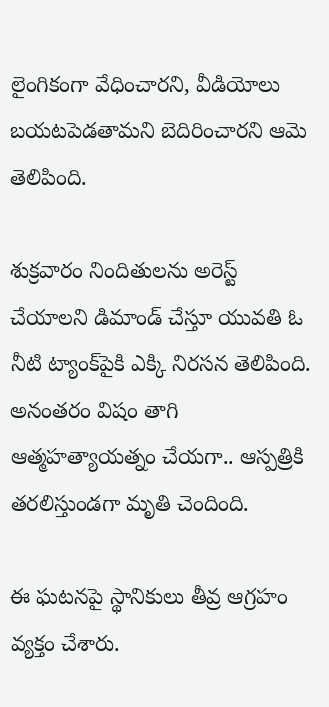లైంగికంగా వేధించారని, వీడియోలు బయటపెడతామని బెదిరించారని ఆమె తెలిపింది.

శుక్రవారం నిందితులను అరెస్ట్‌ చేయాలని డిమాండ్ చేస్తూ యువతి ఓ నీటి ట్యాంక్‌పైకి ఎక్కి నిరసన తెలిపింది. అనంతరం విషం తాగి ఆత్మహత్యాయత్నం చేయగా.. ఆస్పత్రికి తరలిస్తుండగా మృతి చెందింది.

ఈ ఘటనపై స్థానికులు తీవ్ర ఆగ్రహం వ్యక్తం చేశారు.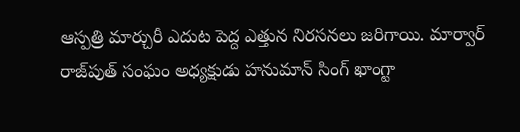ఆస్పత్రి మార్చురీ ఎదుట పెద్ద ఎత్తున నిరసనలు జరిగాయి. మార్వార్‌ రాజ్‌పుత్‌ సంఘం అధ్యక్షుడు హనుమాన్‌ సింగ్‌ ఖాంగ్టా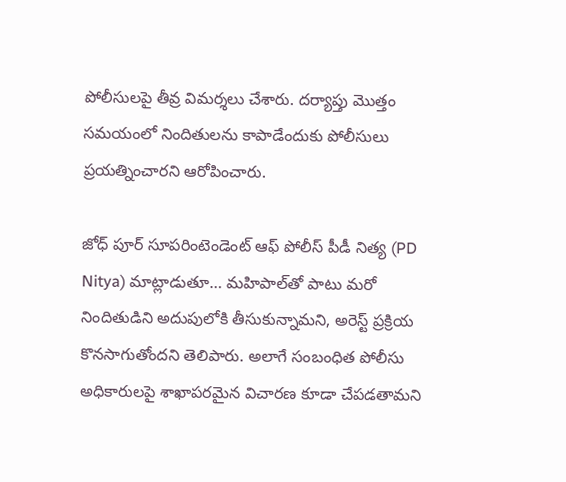పోలీసులపై తీవ్ర విమర్శలు చేశారు. దర్యాప్తు మొత్తం సమయంలో నిందితులను కాపాడేందుకు పోలీసులు ప్రయత్నించారని ఆరోపించారు.

జోధ్ పూర్ సూపరింటెండెంట్ ఆఫ్ పోలీస్ పీడీ నిత్య (PD Nitya) మాట్లాడుతూ… మహిపాల్‌తో పాటు మరో నిందితుడిని అదుపులోకి తీసుకున్నామని, అరెస్ట్‌ ప్రక్రియ కొనసాగుతోందని తెలిపారు. అలాగే సంబంధిత పోలీసు అధికారులపై శాఖాపరమైన విచారణ కూడా చేపడతామని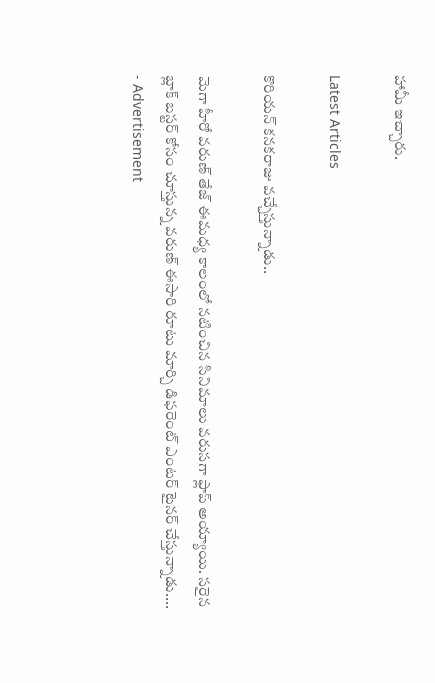హామీ ఇచ్చారు.

Latest Articles

కొరియన్ కనకరాజు వచ్చేస్తున్నాడు..

మెగా హీరో వరుణ్ తేజ్ ఈమధ్య కాలంలో నటించిన సినిమాలు వరుసగా ఫ్లాప్ అయ్యాయి. సరైన బ్లాక్ బస్టర్ కోసం చూస్తున్న వరుణ్ ఈసారి రూటు మార్చి డిఫరెంట్ ఎంటర్ టైనర్ చేస్తున్నాడు....
- Advertisement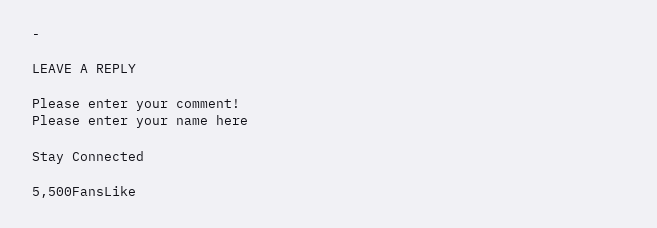-

LEAVE A REPLY

Please enter your comment!
Please enter your name here

Stay Connected

5,500FansLike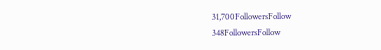31,700FollowersFollow
348FollowersFollow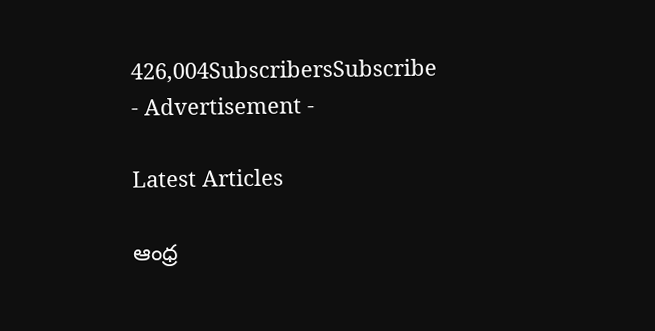426,004SubscribersSubscribe
- Advertisement -

Latest Articles

ఆంధ్ర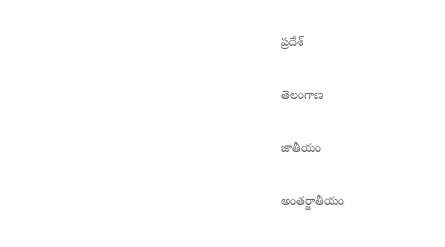ప్రదేశ్

తెలంగాణ

జాతీయం

అంతర్జాతీయం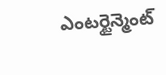ఎంటర్టైన్మెంట్